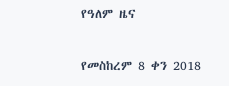የዓለም ዜና

የመስከረም 8 ቀን 2018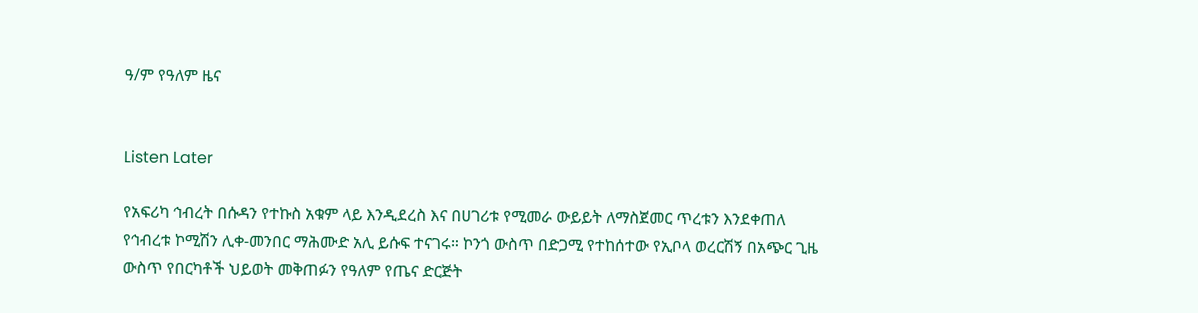ዓ/ም የዓለም ዜና


Listen Later

የአፍሪካ ኅብረት በሱዳን የተኩስ አቁም ላይ እንዲደረስ እና በሀገሪቱ የሚመራ ውይይት ለማስጀመር ጥረቱን እንደቀጠለ የኅብረቱ ኮሚሽን ሊቀ-መንበር ማሕሙድ አሊ ይሱፍ ተናገሩ። ኮንጎ ውስጥ በድጋሚ የተከሰተው የኢቦላ ወረርሽኝ በአጭር ጊዜ ውስጥ የበርካቶች ህይወት መቅጠፉን የዓለም የጤና ድርጅት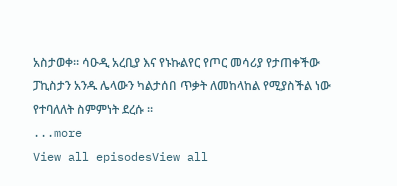አስታወቀ። ሳዑዲ አረቢያ እና የኑኩልየር የጦር መሳሪያ የታጠቀችው ፓኪስታን አንዱ ሌላውን ካልታሰበ ጥቃት ለመከላከል የሚያስችል ነው የተባለለት ስምምነት ደረሱ ።
...more
View all episodesView all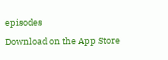episodes
Download on the App Store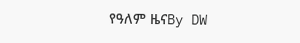የዓለም ዜናBy DW